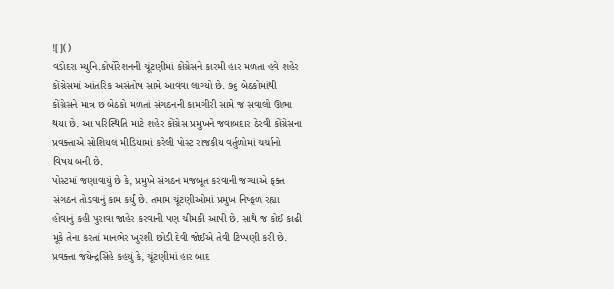![]()
વડોદરા મ્યુનિ.કોર્પોરેશનની ચૂંટણીમાં કોંગ્રેસને કારમી હાર મળતા હવે શહેર કોંગ્રેસમાં આંતરિક અસંતોષ સામે આવવા લાગ્યો છે. ૭૬ બેઠકોમાંથી કોંગ્રેસને માત્ર છ બેઠકો મળતાં સંગઠનની કામગીરી સામે જ સવાલો ઊભા થયા છે. આ પરિસ્થિતિ માટે શહેર કોંગ્રેસ પ્રમુખને જવાબદાર ઠેરવી કોંગ્રેસના પ્રવક્તાએ સોશિયલ મીડિયામાં કરેલી પોસ્ટ રાજકીય વર્તુળોમાં ચર્ચાનો વિષય બની છે.
પોસ્ટમાં જણાવાયું છે કે, પ્રમુખે સંગઠન મજબૂત કરવાની જગ્યાએ ફક્ત સંગઠન તોડવાનું કામ કર્યું છે. તમામ ચૂંટણીઓમાં પ્રમુખ નિષ્ફળ રહ્યા હોવાનું કહી પુરાવા જાહેર કરવાની પણ ચીમકી આપી છે. સાથે જ કોઈ કાઢી મૂકે તેના કરતાં માનભેર ખુરશી છોડી દેવી જોઈએ તેવી ટિપ્પણી કરી છે.
પ્રવક્તા જયેન્દ્રસિંહે કહયું કે, ચૂંટણીમાં હાર બાદ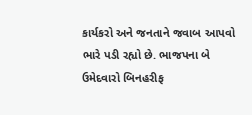કાર્યકરો અને જનતાને જવાબ આપવો ભારે પડી રહ્યો છે. ભાજપના બે ઉમેદવારો બિનહરીફ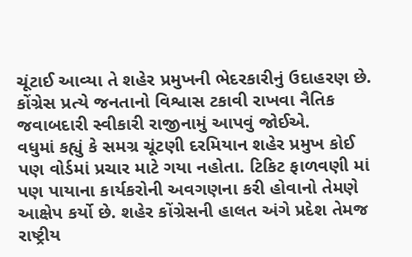ચૂંટાઈ આવ્યા તે શહેર પ્રમુખની ભેદરકારીનું ઉદાહરણ છે. કોંગ્રેસ પ્રત્યે જનતાનો વિશ્વાસ ટકાવી રાખવા નૈતિક જવાબદારી સ્વીકારી રાજીનામું આપવું જોઈએ.
વધુમાં કહ્યું કે સમગ્ર ચૂંટણી દરમિયાન શહેર પ્રમુખ કોઈ પણ વોર્ડમાં પ્રચાર માટે ગયા નહોતા. ટિકિટ ફાળવણી માં પણ પાયાના કાર્યકરોની અવગણના કરી હોવાનો તેમણે આક્ષેપ કર્યો છે. શહેર કોંગ્રેસની હાલત અંગે પ્રદેશ તેમજ રાષ્ટ્રીય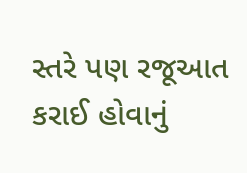સ્તરે પણ રજૂઆત કરાઈ હોવાનું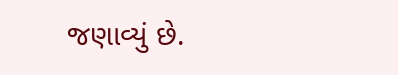જણાવ્યું છે.